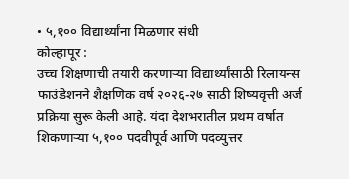• ५,१०० विद्यार्थ्यांना मिळणार संधी
कोल्हापूर :
उच्च शिक्षणाची तयारी करणाऱ्या विद्यार्थ्यांसाठी रिलायन्स फाउंडेशनने शैक्षणिक वर्ष २०२६-२७ साठी शिष्यवृत्ती अर्ज प्रक्रिया सुरू केली आहे. यंदा देशभरातील प्रथम वर्षात शिकणाऱ्या ५,१०० पदवीपूर्व आणि पदव्युत्तर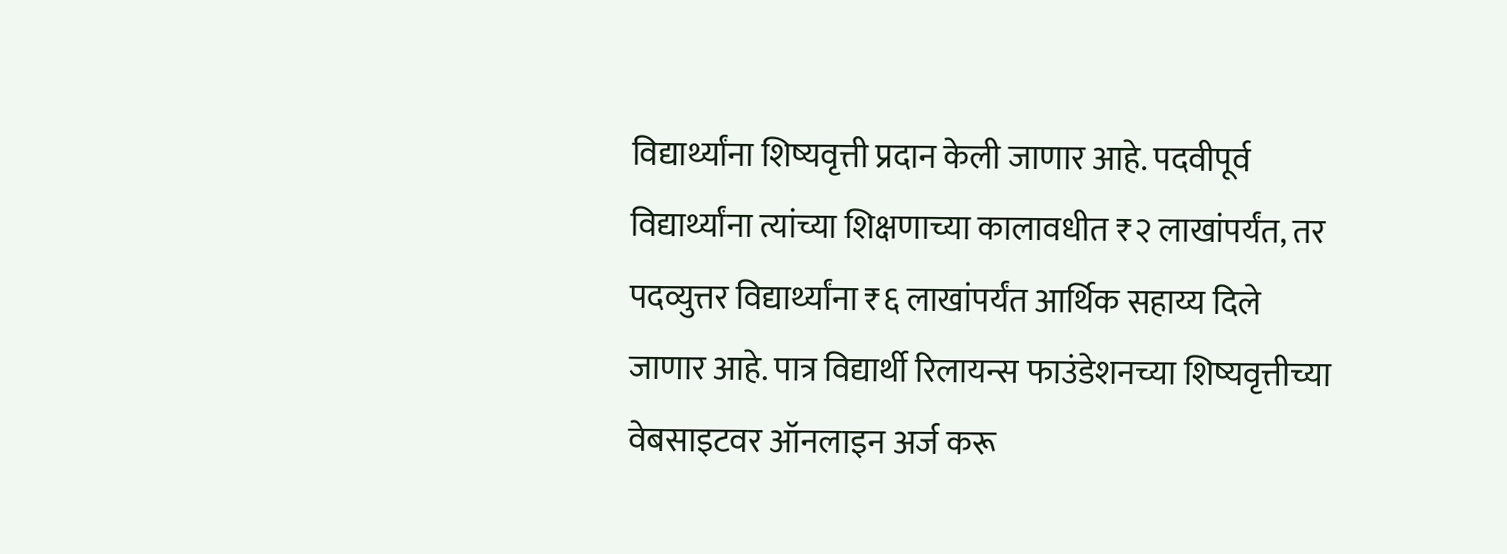विद्यार्थ्यांना शिष्यवृत्ती प्रदान केली जाणार आहे. पदवीपूर्व विद्यार्थ्यांना त्यांच्या शिक्षणाच्या कालावधीत ₹२ लाखांपर्यंत, तर पदव्युत्तर विद्यार्थ्यांना ₹६ लाखांपर्यंत आर्थिक सहाय्य दिले जाणार आहे. पात्र विद्यार्थी रिलायन्स फाउंडेशनच्या शिष्यवृत्तीच्या वेबसाइटवर ऑनलाइन अर्ज करू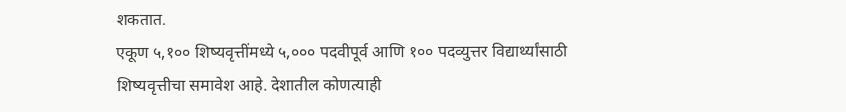शकतात.
एकूण ५,१०० शिष्यवृत्तींमध्ये ५,००० पदवीपूर्व आणि १०० पदव्युत्तर विद्यार्थ्यांसाठी शिष्यवृत्तीचा समावेश आहे. देशातील कोणत्याही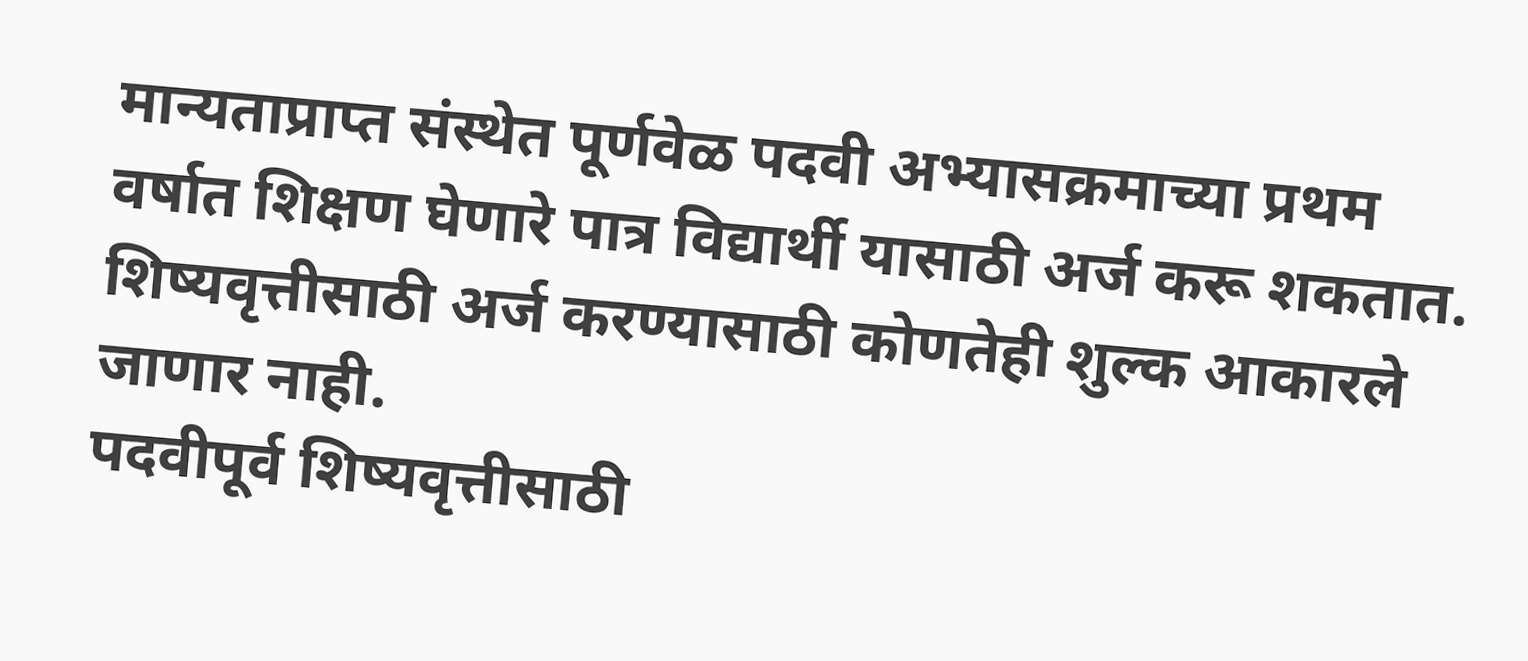मान्यताप्राप्त संस्थेत पूर्णवेळ पदवी अभ्यासक्रमाच्या प्रथम वर्षात शिक्षण घेणारे पात्र विद्यार्थी यासाठी अर्ज करू शकतात. शिष्यवृत्तीसाठी अर्ज करण्यासाठी कोणतेही शुल्क आकारले जाणार नाही.
पदवीपूर्व शिष्यवृत्तीसाठी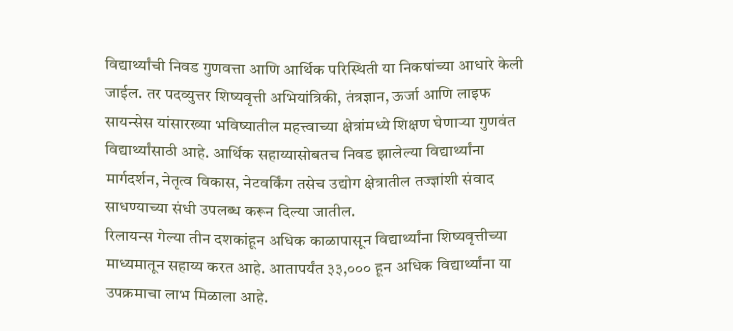विद्यार्थ्यांची निवड गुणवत्ता आणि आर्थिक परिस्थिती या निकषांच्या आधारे केली जाईल. तर पदव्युत्तर शिष्यवृत्ती अभियांत्रिकी, तंत्रज्ञान, ऊर्जा आणि लाइफ सायन्सेस यांसारख्या भविष्यातील महत्त्वाच्या क्षेत्रांमध्ये शिक्षण घेणाऱ्या गुणवंत विद्यार्थ्यांसाठी आहे. आर्थिक सहाय्यासोबतच निवड झालेल्या विद्यार्थ्यांना मार्गदर्शन, नेतृत्व विकास, नेटवर्किंग तसेच उद्योग क्षेत्रातील तज्ज्ञांशी संवाद साधण्याच्या संधी उपलब्ध करून दिल्या जातील.
रिलायन्स गेल्या तीन दशकांहून अधिक काळापासून विद्यार्थ्यांना शिष्यवृत्तीच्या माध्यमातून सहाय्य करत आहे. आतापर्यंत ३३,००० हून अधिक विद्यार्थ्यांना या उपक्रमाचा लाभ मिळाला आहे.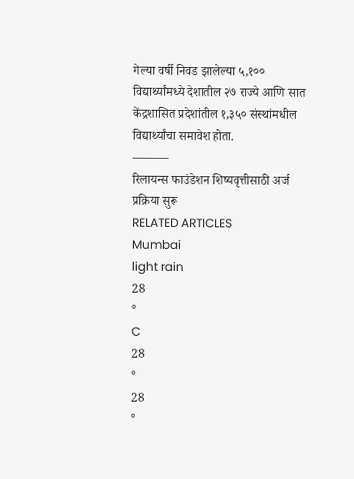गेल्या वर्षी निवड झालेल्या ५,१०० विद्यार्थ्यांमध्ये देशातील २७ राज्ये आणि सात केंद्रशासित प्रदेशांतील १,३५० संस्थांमधील विद्यार्थ्यांचा समावेश होता.
———
रिलायन्स फाउंडेशन शिष्यवृत्तीसाठी अर्ज प्रक्रिया सुरू
RELATED ARTICLES
Mumbai
light rain
28
°
C
28
°
28
°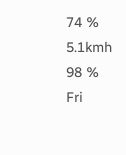74 %
5.1kmh
98 %
Fri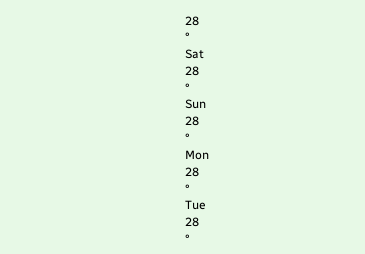28
°
Sat
28
°
Sun
28
°
Mon
28
°
Tue
28
°